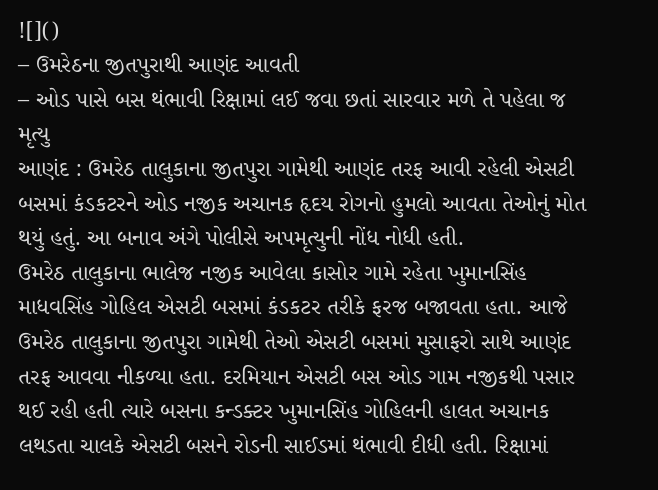![]()
– ઉમરેઠના જીતપુરાથી આણંદ આવતી
– ઓડ પાસે બસ થંભાવી રિક્ષામાં લઈ જવા છતાં સારવાર મળે તે પહેલા જ મૃત્યુ
આણંદ : ઉમરેઠ તાલુકાના જીતપુરા ગામેથી આણંદ તરફ આવી રહેલી એસટી બસમાં કંડકટરને ઓડ નજીક અચાનક હૃદય રોગનો હુમલો આવતા તેઓનું મોત થયું હતું. આ બનાવ અંગે પોલીસે અપમૃત્યુની નોંધ નોધી હતી.
ઉમરેઠ તાલુકાના ભાલેજ નજીક આવેલા કાસોર ગામે રહેતા ખુમાનસિંહ માધવસિંહ ગોહિલ એસટી બસમાં કંડકટર તરીકે ફરજ બજાવતા હતા. આજે ઉમરેઠ તાલુકાના જીતપુરા ગામેથી તેઓ એસટી બસમાં મુસાફરો સાથે આણંદ તરફ આવવા નીકળ્યા હતા. દરમિયાન એસટી બસ ઓડ ગામ નજીકથી પસાર થઈ રહી હતી ત્યારે બસના કન્ડક્ટર ખુમાનસિંહ ગોહિલની હાલત અચાનક લથડતા ચાલકે એસટી બસને રોડની સાઈડમાં થંભાવી દીધી હતી. રિક્ષામાં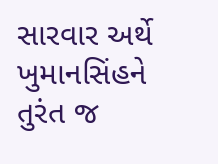સારવાર અર્થે ખુમાનસિંહને તુરંત જ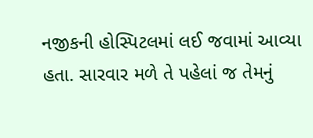નજીકની હોસ્પિટલમાં લઈ જવામાં આવ્યા હતા. સારવાર મળે તે પહેલાં જ તેમનું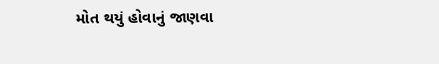મોત થયું હોવાનું જાણવા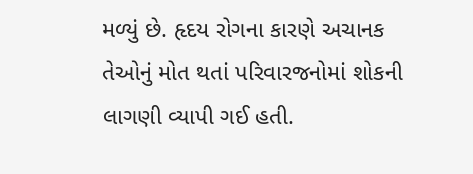મળ્યું છે. હૃદય રોગના કારણે અચાનક તેઓનું મોત થતાં પરિવારજનોમાં શોકની લાગણી વ્યાપી ગઈ હતી.